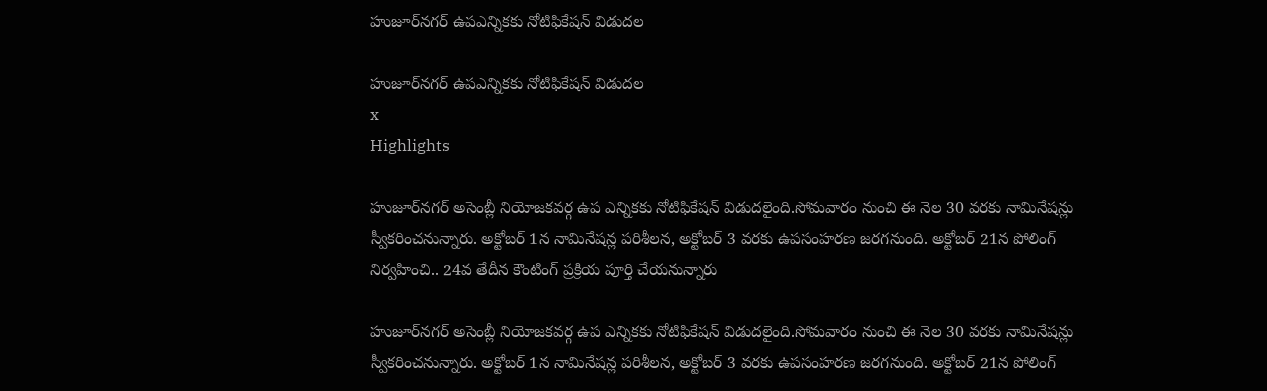హుజూర్‌నగర్‌ ఉపఎన్నికకు నోటిఫికేషన్‌ విడుదల

హుజూర్‌నగర్‌ ఉపఎన్నికకు నోటిఫికేషన్‌ విడుదల
x
Highlights

హుజూర్‌నగర్‌ అసెంబ్లీ నియోజకవర్గ ఉప ఎన్నికకు నోటిఫికేషన్‌ విడుదలైంది.సోమవారం నుంచి ఈ నెల 30 వరకు నామినేషన్లు స్వీకరించనున్నారు. అక్టోబర్‌ 1న నామినేషన్ల పరిశీలన, అక్టోబర్‌ 3 వరకు ఉపసంహరణ జరగనుంది. అక్టోబర్‌ 21న పోలింగ్‌ నిర్వహించి.. 24వ తేదీన కౌంటింగ్‌ ప్రక్రియ పూర్తి చేయనున్నారు

హుజూర్‌నగర్‌ అసెంబ్లీ నియోజకవర్గ ఉప ఎన్నికకు నోటిఫికేషన్‌ విడుదలైంది.సోమవారం నుంచి ఈ నెల 30 వరకు నామినేషన్లు స్వీకరించనున్నారు. అక్టోబర్‌ 1న నామినేషన్ల పరిశీలన, అక్టోబర్‌ 3 వరకు ఉపసంహరణ జరగనుంది. అక్టోబర్‌ 21న పోలింగ్‌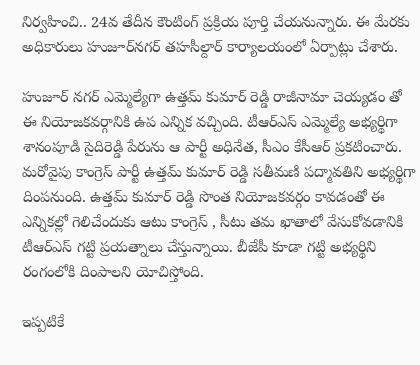నిర్వహించి.. 24వ తేదీన కౌంటింగ్‌ ప్రక్రియ పూర్తి చేయనున్నారు. ఈ మేరకు అధికారులు హుజూర్‌నగర్‌ తహసీల్దార్‌ కార్యాలయంలో ఏర్పాట్లు చేశారు.

హుజూర్ నగర్ ఎమ్మెల్యేగా ఉత్తమ్ కుమార్ రెడ్డి రాజీనామా చెయ్యడం తో ఈ నియోజకవర్గానికి ఉప ఎన్నిక వచ్చింది. టీఆర్‌ఎస్‌ ఎమ్మెల్యే అభ్యర్థిగా శానంపూడి సైదిరెడ్డి పేరును ఆ పార్టీ అధినేత, సీఎం కేసీఆర్ ప్రకటించారు. మరోవైపు కాంగ్రెస్‌ పార్టీ ఉత్తమ్ కుమార్ రెడ్డి సతీమణి పద్మావతిని అభ్యర్థిగా దింపనుంది. ఉత్తమ్ కుమార్ రెడ్డి సొంత నియోజకవర్గం కావడంతో ఈ ఎన్నికల్లో గెలిచేందుకు ఆటు కాంగ్రెస్ , సీటు తమ ఖాతాలో వేసుకోవడానికి టీఆర్ఎస్ గట్టి ప్రయత్నాలు చేస్తున్నాయి. బీజేపీ కూడా గట్టి అభ్యర్థిని రంగంలోకి దింపాలని యోచిస్తోంది.

ఇప్పటికే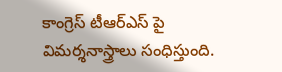కాంగ్రెస్ టీఆర్ఎస్ పై విమర్శనాస్త్రాలు సంధిస్తుంది.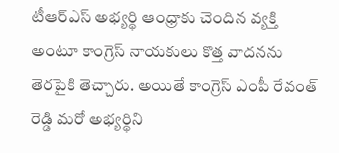టీఆర్ఎస్ అభ్యర్థి ఆంధ్రాకు చెందిన వ్యక్తి అంటూ కాంగ్రెస్ నాయకులు కొత్త వాదనను తెరపైకి తెచ్చారు. అయితే కాంగ్రెస్ ఎంపీ రేవంత్ రెడ్డి మరో అభ్యర్థిని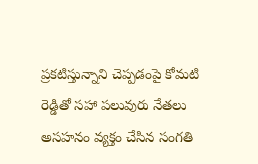ప్రకటిస్తున్నాని చెప్పడంపై కోమటి రెడ్డితో సహా పలువురు నేతలు అసహనం వ్యక్తం చేసిన సంగతి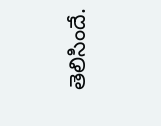తెలిసిందే.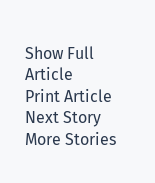Show Full Article
Print Article
Next Story
More Stories